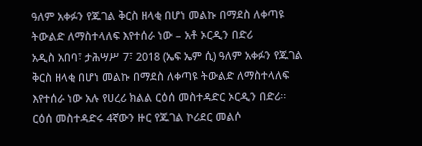ዓለም አቀፉን የጁገል ቅርስ ዘላቂ በሆነ መልኩ በማደስ ለቀጣዩ ትውልድ ለማስተላለፍ እየተሰራ ነው – አቶ ኦርዲን በድሪ
አዲስ አበባ፣ ታሕሣሥ 7፣ 2018 (ኤፍ ኤም ሲ) ዓለም አቀፉን የጁገል ቅርስ ዘላቂ በሆነ መልኩ በማደስ ለቀጣዩ ትውልድ ለማስተላለፍ እየተሰራ ነው አሉ የሀረሪ ክልል ርዕሰ መስተዳድር ኦርዲን በድሪ፡፡
ርዕሰ መስተዳድሩ 4ኛውን ዙር የጁገል ኮሪደር መልሶ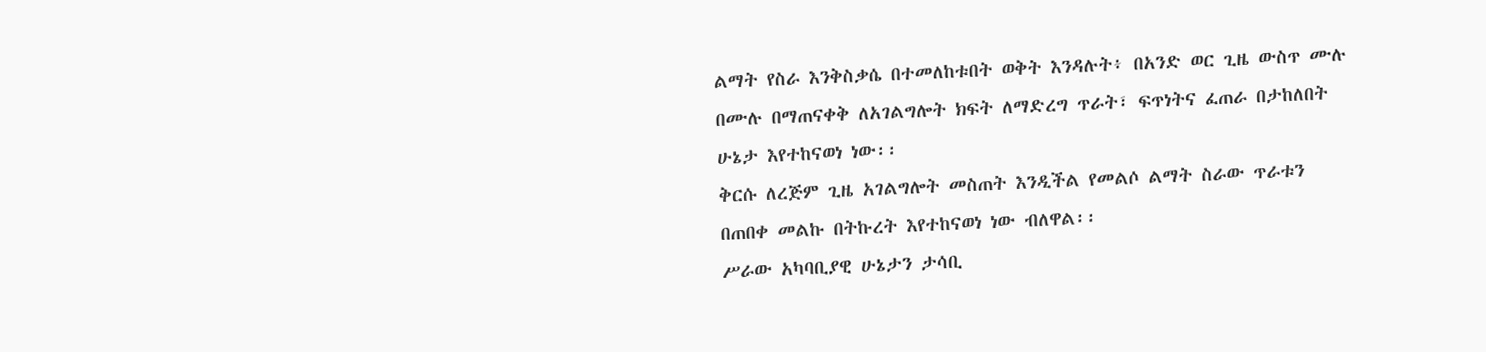ልማት የስራ እንቅስቃሴ በተመለከቱበት ወቅት እንዳሉት፥ በአንድ ወር ጊዜ ውስጥ ሙሉ በሙሉ በማጠናቀቅ ለአገልግሎት ክፍት ለማድረግ ጥራት፣ ፍጥነትና ፈጠራ በታከለበት ሁኔታ እየተከናወነ ነው፡፡
ቅርሱ ለረጅም ጊዜ አገልግሎት መስጠት እንዲችል የመልሶ ልማት ስራው ጥራቱን በጠበቀ መልኩ በትኩረት እየተከናወነ ነው ብለዋል፡፡
ሥራው አካባቢያዊ ሁኔታን ታሳቢ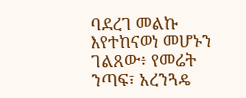ባደረገ መልኩ እየተከናወነ መሆኑን ገልጸው፥ የመሬት ንጣፍ፣ አረንጓዴ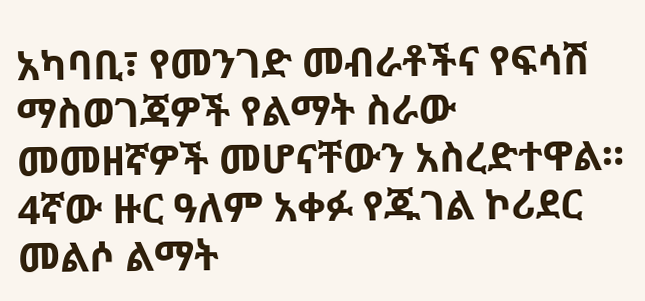አካባቢ፣ የመንገድ መብራቶችና የፍሳሽ ማስወገጃዎች የልማት ስራው መመዘኛዎች መሆናቸውን አስረድተዋል።
4ኛው ዙር ዓለም አቀፉ የጁገል ኮሪደር መልሶ ልማት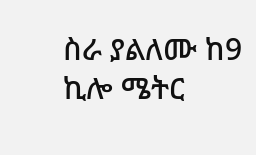ስራ ያልለሙ ከ9 ኪሎ ሜትር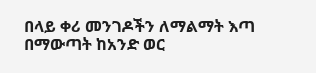በላይ ቀሪ መንገዶችን ለማልማት እጣ በማውጣት ከአንድ ወር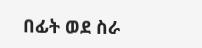በፊት ወደ ስራ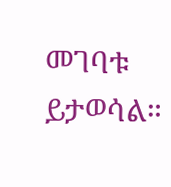መገባቱ ይታወሳል።